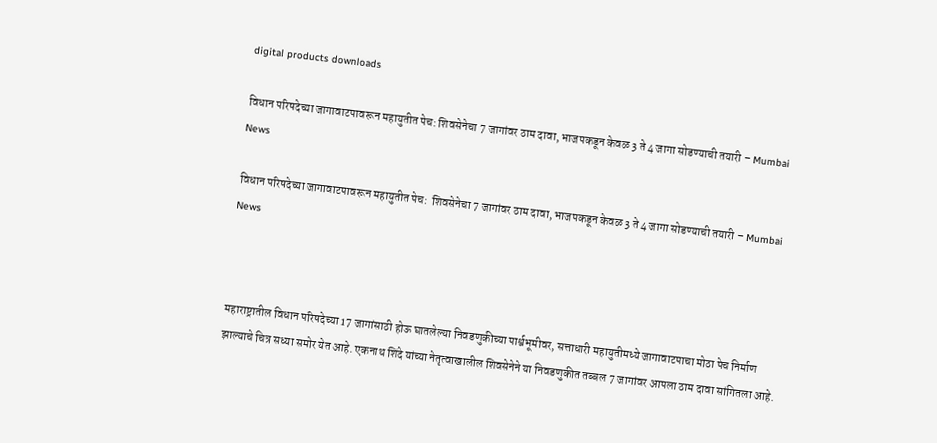digital products downloads

विधान परिषदेच्या जागावाटपावरून महायुतीत पेच: शिवसेनेचा 7 जागांवर ठाम दावा, भाजपकडून केवळ 3 ते 4 जागा सोडण्याची तयारी – Mumbai News

विधान परिषदेच्या जागावाटपावरून महायुतीत पेच:  शिवसेनेचा 7 जागांवर ठाम दावा, भाजपकडून केवळ 3 ते 4 जागा सोडण्याची तयारी – Mumbai News



महाराष्ट्रातील विधान परिषदेच्या 17 जागांसाठी होऊ घातलेल्या निवडणुकीच्या पार्श्वभूमीवर, सत्ताधारी महायुतीमध्ये जागावाटपाचा मोठा पेच निर्माण झाल्याचे चित्र सध्या समोर येत आहे. एकनाथ शिंदे यांच्या नेतृत्वाखालील शिवसेनेने या निवडणुकीत तब्बल 7 जागांवर आपला ठाम दावा सांगितला आहे.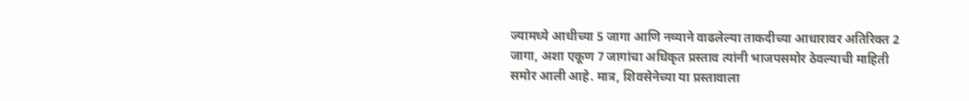ज्यामध्ये आधीच्या 5 जागा आणि नव्याने वाढलेल्या ताकदीच्या आधारावर अतिरिक्त 2 जागा, अशा एकूण 7 जागांचा अधिकृत प्रस्ताव त्यांनी भाजपसमोर ठेवल्याची माहिती समोर आली आहे. मात्र, शिवसेनेच्या या प्रस्तावाला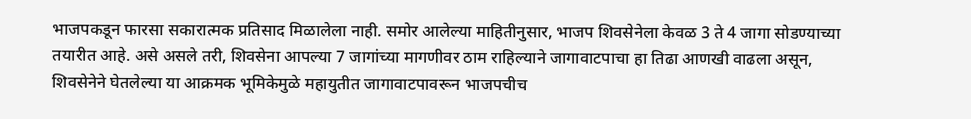भाजपकडून फारसा सकारात्मक प्रतिसाद मिळालेला नाही. समोर आलेल्या माहितीनुसार, भाजप शिवसेनेला केवळ 3 ते 4 जागा सोडण्याच्या तयारीत आहे. असे असले तरी, शिवसेना आपल्या 7 जागांच्या मागणीवर ठाम राहिल्याने जागावाटपाचा हा तिढा आणखी वाढला असून, शिवसेनेने घेतलेल्या या आक्रमक भूमिकेमुळे महायुतीत जागावाटपावरून भाजपचीच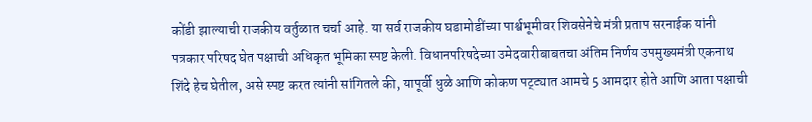कोंडी झाल्याची राजकीय वर्तुळात चर्चा आहे. या सर्व राजकीय घडामोडींच्या पार्श्वभूमीवर शिवसेनेचे मंत्री प्रताप सरनाईक यांनी पत्रकार परिषद घेत पक्षाची अधिकृत भूमिका स्पष्ट केली. विधानपरिषदेच्या उमेदवारीबाबतचा अंतिम निर्णय उपमुख्यमंत्री एकनाथ शिंदे हेच घेतील, असे स्पष्ट करत त्यांनी सांगितले की, यापूर्वी धुळे आणि कोकण पट्ट्यात आमचे 5 आमदार होते आणि आता पक्षाची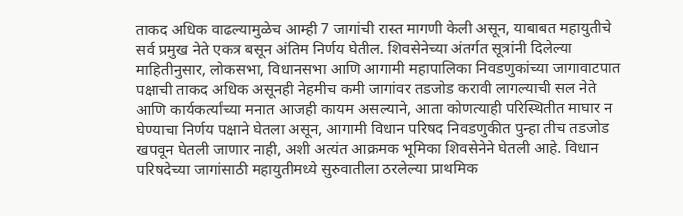ताकद अधिक वाढल्यामुळेच आम्ही 7 जागांची रास्त मागणी केली असून, याबाबत महायुतीचे सर्व प्रमुख नेते एकत्र बसून अंतिम निर्णय घेतील. शिवसेनेच्या अंतर्गत सूत्रांनी दिलेल्या माहितीनुसार, लोकसभा, विधानसभा आणि आगामी महापालिका निवडणुकांच्या जागावाटपात पक्षाची ताकद अधिक असूनही नेहमीच कमी जागांवर तडजोड करावी लागल्याची सल नेते आणि कार्यकर्त्यांच्या मनात आजही कायम असल्याने, आता कोणत्याही परिस्थितीत माघार न घेण्याचा निर्णय पक्षाने घेतला असून, आगामी विधान परिषद निवडणुकीत पुन्हा तीच तडजोड खपवून घेतली जाणार नाही, अशी अत्यंत आक्रमक भूमिका शिवसेनेने घेतली आहे. विधान परिषदेच्या जागांसाठी महायुतीमध्ये सुरुवातीला ठरलेल्या प्राथमिक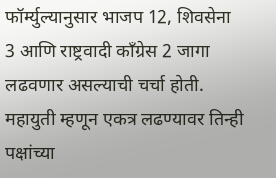फॉर्म्युल्यानुसार भाजप 12, शिवसेना 3 आणि राष्ट्रवादी काँग्रेस 2 जागा लढवणार असल्याची चर्चा होती. महायुती म्हणून एकत्र लढण्यावर तिन्ही पक्षांच्या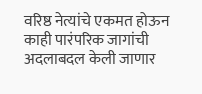वरिष्ठ नेत्यांचे एकमत होऊन काही पारंपरिक जागांची अदलाबदल केली जाणार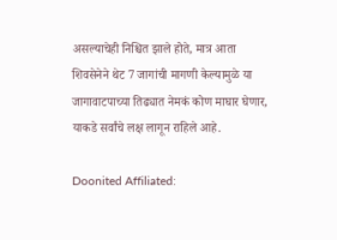असल्याचेही निश्चित झाले होते, मात्र आता शिवसेनेने थेट 7 जागांची मागणी केल्यामुळे या जागावाटपाच्या तिढ्यात नेमकं कोण माघार घेणार, याकडे सर्वांचे लक्ष लागून राहिले आहे.

Doonited Affiliated: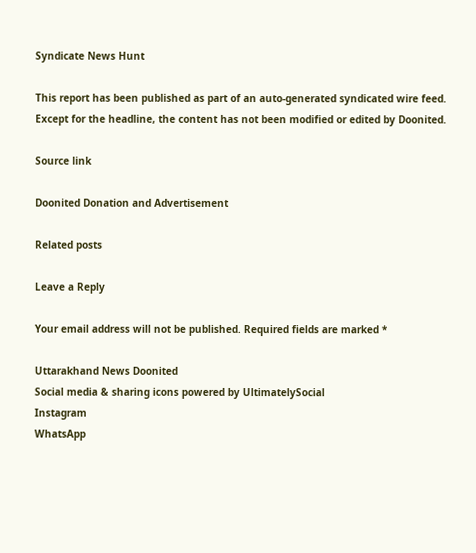Syndicate News Hunt

This report has been published as part of an auto-generated syndicated wire feed. Except for the headline, the content has not been modified or edited by Doonited.

Source link

Doonited Donation and Advertisement

Related posts

Leave a Reply

Your email address will not be published. Required fields are marked *

Uttarakhand News Doonited
Social media & sharing icons powered by UltimatelySocial
Instagram
WhatsApp